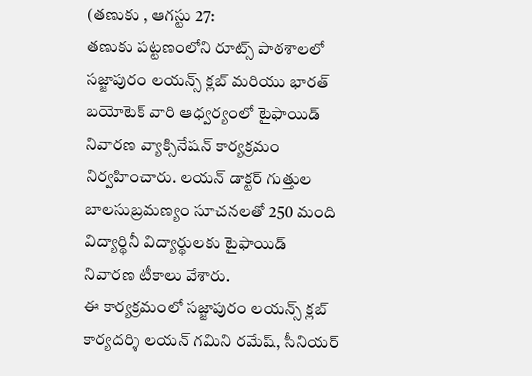(తణుకు , ఆగస్టు 27:
తణుకు పట్టణంలోని రూట్స్ పాఠశాలలో సజ్జాపురం లయన్స్ క్లబ్ మరియు భారత్ బయోటెక్ వారి ఆధ్వర్యంలో టైఫాయిడ్ నివారణ వ్యాక్సినేషన్ కార్యక్రమం నిర్వహించారు. లయన్ డాక్టర్ గుత్తుల బాలసుబ్రమణ్యం సూచనలతో 250 మంది విద్యార్థినీ విద్యార్థులకు టైఫాయిడ్ నివారణ టీకాలు వేశారు.
ఈ కార్యక్రమంలో సజ్జాపురం లయన్స్ క్లబ్ కార్యదర్శి లయన్ గమిని రమేష్, సీనియర్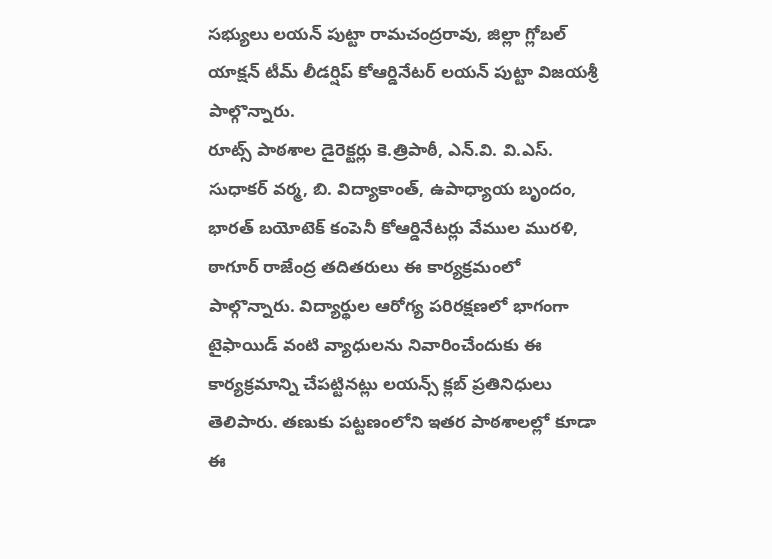సభ్యులు లయన్ పుట్టా రామచంద్రరావు, జిల్లా గ్లోబల్ యాక్షన్ టీమ్ లీడర్షిప్ కోఆర్డినేటర్ లయన్ పుట్టా విజయశ్రీ పాల్గొన్నారు.
రూట్స్ పాఠశాల డైరెక్టర్లు కె.త్రిపాఠీ, ఎన్.వి. వి.ఎస్. సుధాకర్ వర్మ, బి. విద్యాకాంత్, ఉపాధ్యాయ బృందం, భారత్ బయోటెక్ కంపెనీ కోఆర్డినేటర్లు వేముల మురళి, ఠాగూర్ రాజేంద్ర తదితరులు ఈ కార్యక్రమంలో పాల్గొన్నారు. విద్యార్థుల ఆరోగ్య పరిరక్షణలో భాగంగా టైఫాయిడ్ వంటి వ్యాధులను నివారించేందుకు ఈ కార్యక్రమాన్ని చేపట్టినట్లు లయన్స్ క్లబ్ ప్రతినిధులు తెలిపారు. తణుకు పట్టణంలోని ఇతర పాఠశాలల్లో కూడా ఈ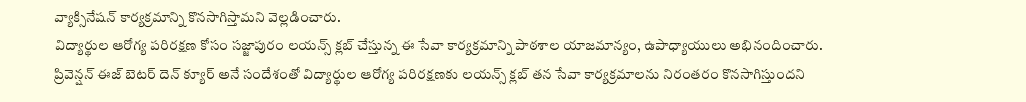వ్యాక్సినేషన్ కార్యక్రమాన్ని కొనసాగిస్తామని వెల్లడించారు.
విద్యార్థుల ఆరోగ్య పరిరక్షణ కోసం సజ్జాపురం లయన్స్ క్లబ్ చేస్తున్న ఈ సేవా కార్యక్రమాన్ని పాఠశాల యాజమాన్యం, ఉపాధ్యాయులు అభినందించారు.
ప్రివెన్షన్ ఈజ్ బెటర్ దెన్ క్యూర్ అనే సందేశంతో విద్యార్థుల ఆరోగ్య పరిరక్షణకు లయన్స్ క్లబ్ తన సేవా కార్యక్రమాలను నిరంతరం కొనసాగిస్తుందని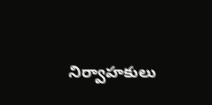నిర్వాహకులు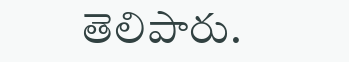తెలిపారు.